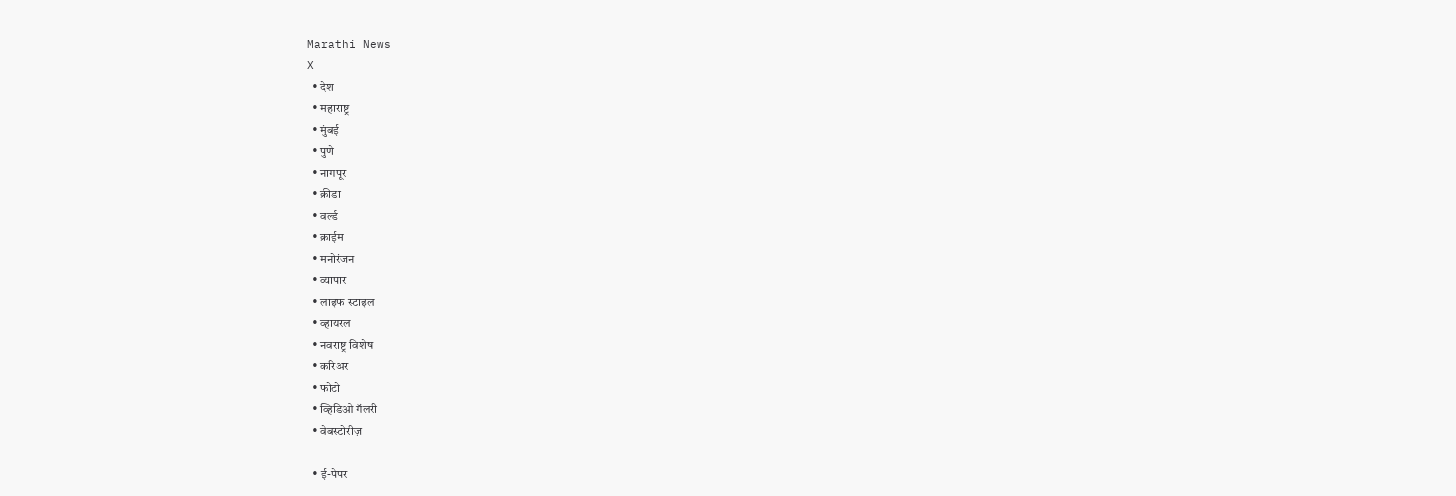Marathi News
X
  • देश
  • महाराष्ट्र
  • मुंबई
  • पुणे
  • नागपूर
  • क्रीडा
  • वर्ल्ड
  • क्राईम
  • मनोरंजन
  • व्यापार
  • लाइफ स्टाइल
  • व्हायरल
  • नवराष्ट्र विशेष
  • करिअर
  • फोटो
  • व्हिडिओ गॅलरी
  • वेबस्टोरीज़

  • ई-पेपर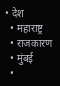• देश
  • महाराष्ट्र
  • राजकारण
  • मुंबई
  •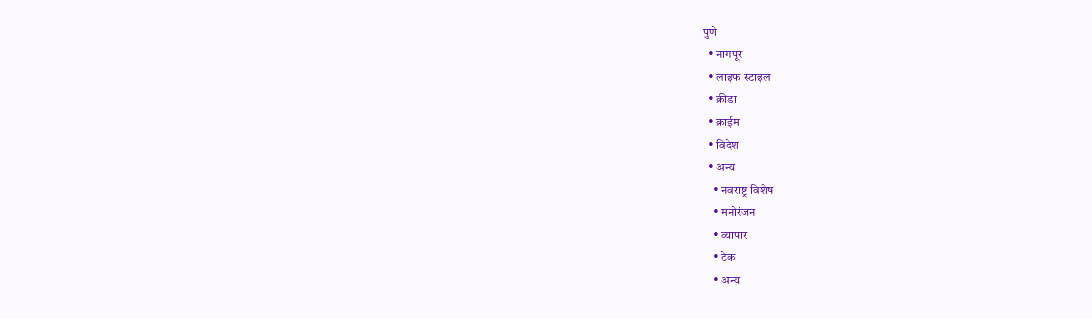पुणे
  • नागपूर
  • लाइफ स्टाइल
  • क्रीडा
  • क्राईम
  • विदेश
  • अन्य
    • नवराष्ट्र विशेष
    • मनोरंजन
    • व्यापार
    • टेक
    • अन्य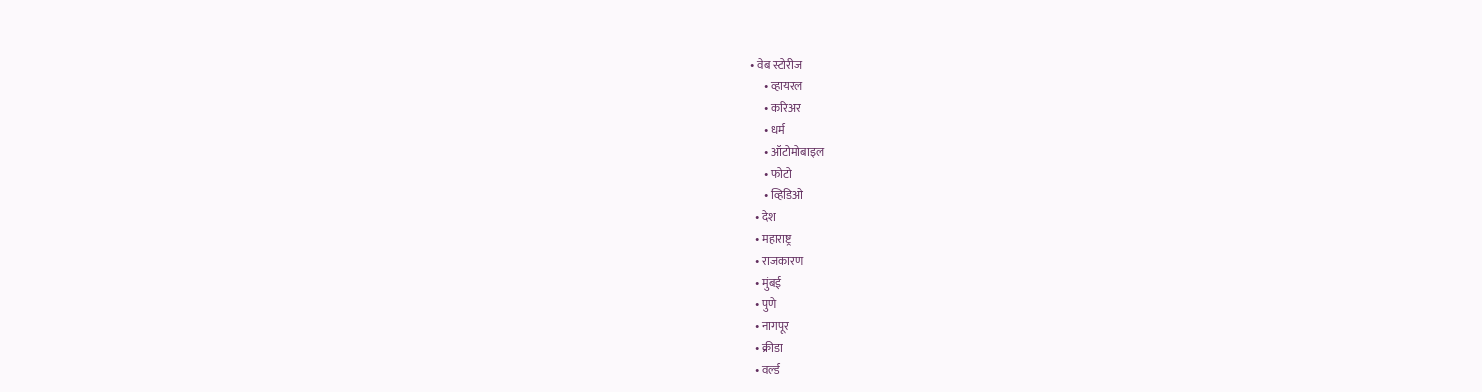• वेब स्टोरीज
      • व्हायरल
      • करिअर
      • धर्म
      • ऑटोमोबाइल
      • फोटो
      • व्हिडिओ
  • देश
  • महाराष्ट्र
  • राजकारण
  • मुंबई
  • पुणे
  • नागपूर
  • क्रीडा
  • वर्ल्ड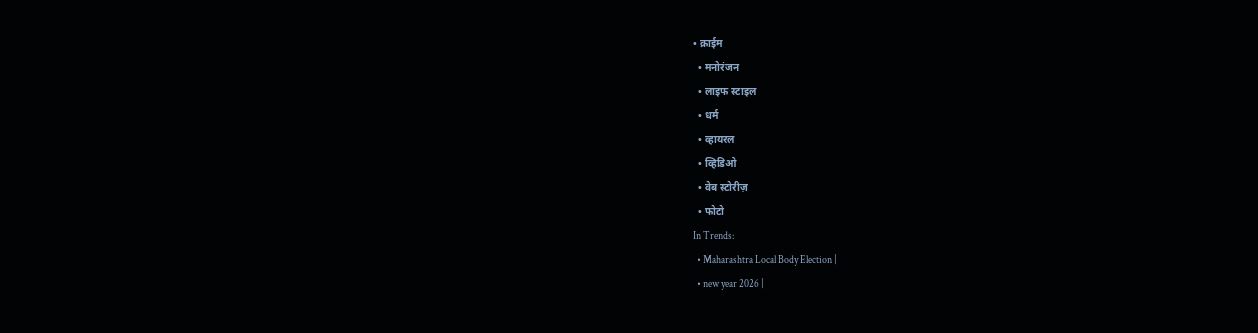• क्राईम
  • मनोरंजन
  • लाइफ स्टाइल
  • धर्म
  • व्हायरल
  • व्हिडिओ
  • वेब स्टोरीज़
  • फोटो
In Trends:
  • Maharashtra Local Body Election |
  • new year 2026 |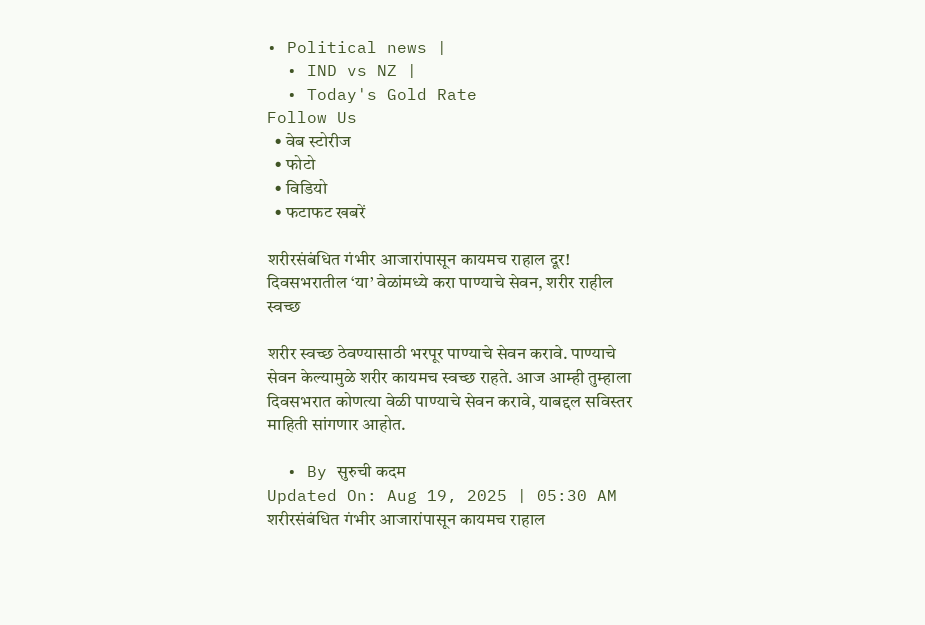• Political news |
  • IND vs NZ |
  • Today's Gold Rate
Follow Us
  • वेब स्टोरीज
  • फोटो
  • विडियो
  • फटाफट खबरें

शरीरसंबंधित गंभीर आजारांपासून कायमच राहाल दूर! दिवसभरातील ‘या’ वेळांमध्ये करा पाण्याचे सेवन, शरीर राहील स्वच्छ

शरीर स्वच्छ ठेवण्यासाठी भरपूर पाण्याचे सेवन करावे. पाण्याचे सेवन केल्यामुळे शरीर कायमच स्वच्छ राहते. आज आम्ही तुम्हाला दिवसभरात कोणत्या वेळी पाण्याचे सेवन करावे, याबद्दल सविस्तर माहिती सांगणार आहोत.

  • By सुरुची कदम
Updated On: Aug 19, 2025 | 05:30 AM
शरीरसंबंधित गंभीर आजारांपासून कायमच राहाल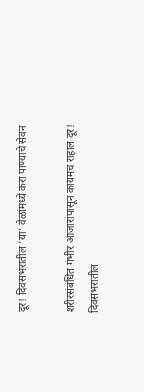दूर! दिवसभरातील 'या' वेळांमध्ये करा पाण्याचे सेवन

शरीरसंबंधित गंभीर आजारांपासून कायमच राहाल दूर! दिवसभरातील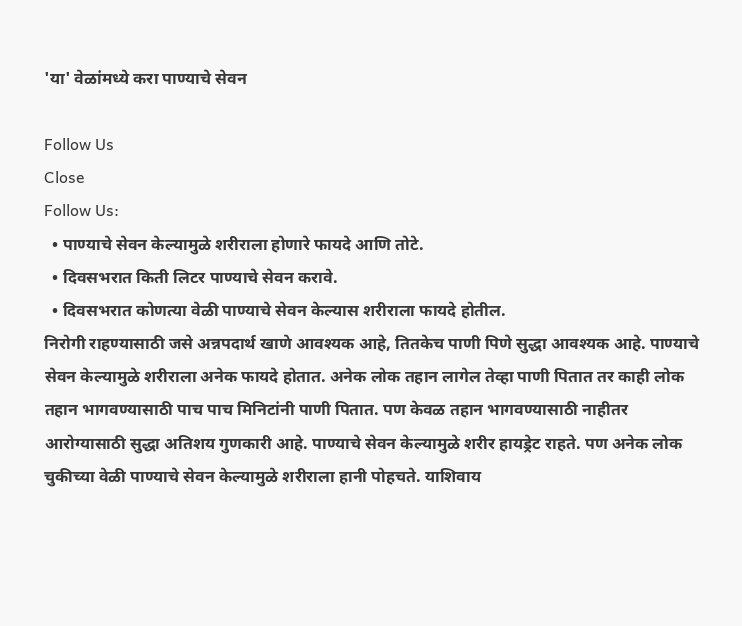'या' वेळांमध्ये करा पाण्याचे सेवन

Follow Us
Close
Follow Us:
  • पाण्याचे सेवन केल्यामुळे शरीराला होणारे फायदे आणि तोटे.
  • दिवसभरात किती लिटर पाण्याचे सेवन करावे.
  • दिवसभरात कोणत्या वेळी पाण्याचे सेवन केल्यास शरीराला फायदे होतील.
निरोगी राहण्यासाठी जसे अन्नपदार्थ खाणे आवश्यक आहे, तितकेच पाणी पिणे सुद्धा आवश्यक आहे. पाण्याचे सेवन केल्यामुळे शरीराला अनेक फायदे होतात. अनेक लोक तहान लागेल तेव्हा पाणी पितात तर काही लोक तहान भागवण्यासाठी पाच पाच मिनिटांनी पाणी पितात. पण केवळ तहान भागवण्यासाठी नाहीतर आरोग्यासाठी सुद्धा अतिशय गुणकारी आहे. पाण्याचे सेवन केल्यामुळे शरीर हायड्रेट राहते. पण अनेक लोक चुकीच्या वेळी पाण्याचे सेवन केल्यामुळे शरीराला हानी पोहचते. याशिवाय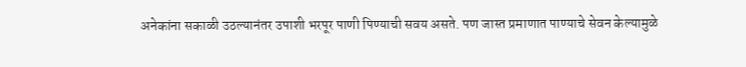अनेकांना सकाळी उठल्यानंतर उपाशी भरपूर पाणी पिण्याची सवय असते. पण जास्त प्रमाणात पाण्याचे सेवन केल्यामुळे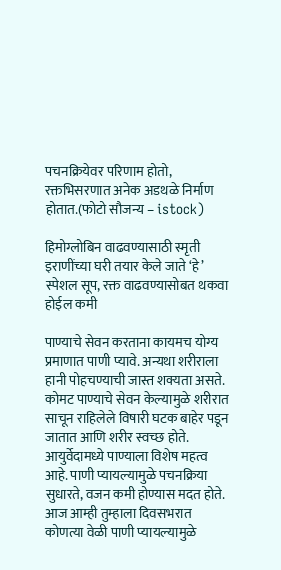पचनक्रियेवर परिणाम होतो, रक्तभिसरणात अनेक अडथळे निर्माण होतात.(फोटो सौजन्य – istock)

हिमोग्लोबिन वाढवण्यासाठी स्मृती इराणींच्या घरी तयार केले जाते ‘हे’ स्पेशल सूप, रक्त वाढवण्यासोबत थकवा होईल कमी

पाण्याचे सेवन करताना कायमच योग्य प्रमाणात पाणी प्यावे. अन्यथा शरीराला हानी पोहचण्याची जास्त शक्यता असते. कोमट पाण्याचे सेवन केल्यामुळे शरीरात साचून राहिलेले विषारी घटक बाहेर पडून जातात आणि शरीर स्वच्छ होते. आयुर्वेदामध्ये पाण्याला विशेष महत्व आहे. पाणी प्यायल्यामुळे पचनक्रिया सुधारते, वजन कमी होण्यास मदत होते. आज आम्ही तुम्हाला दिवसभरात कोणत्या वेळी पाणी प्यायल्यामुळे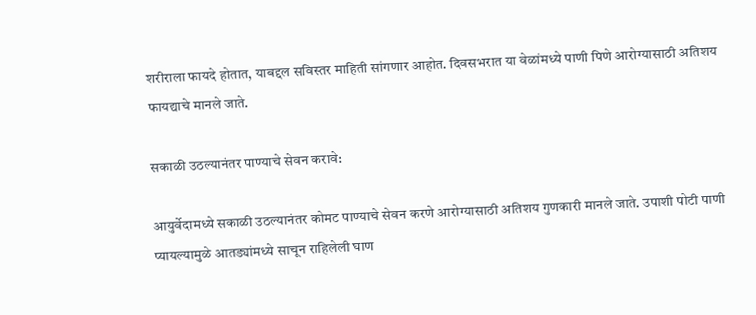शरीराला फायदे होतात, याबद्दल सविस्तर माहिती सांगणार आहोत. दिवसभरात या वेळांमध्ये पाणी पिणे आरोग्यासाठी अतिशय फायद्याचे मानले जाते.

सकाळी उठल्यानंतर पाण्याचे सेवन करावे:

आयुर्वेदामध्ये सकाळी उठल्यानंतर कोमट पाण्याचे सेवन करणे आरोग्यासाठी अतिशय गुणकारी मानले जाते. उपाशी पोटी पाणी प्यायल्यामुळे आतड्यांमध्ये साचून राहिलेली घाण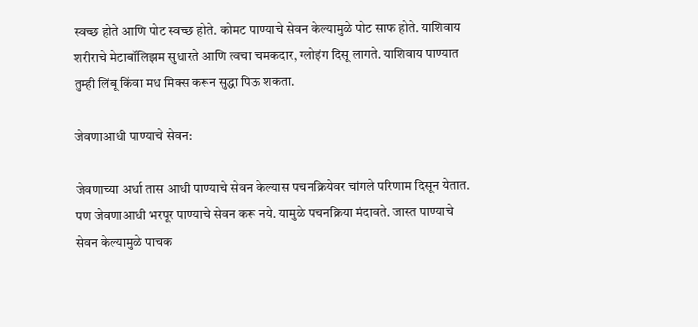स्वच्छ होते आणि पोट स्वच्छ होते. कोमट पाण्याचे सेवन केल्यामुळे पोट साफ होते. याशिवाय शरीराचे मेटाबॉलिझम सुधारते आणि त्वचा चमकदार, ग्लोइंग दिसू लागते. याशिवाय पाण्यात तुम्ही लिंबू किंवा मध मिक्स करून सुद्धा पिऊ शकता.

जेवणाआधी पाण्याचे सेवन:

जेवणाच्या अर्धा तास आधी पाण्याचे सेवन केल्यास पचनक्रियेवर चांगले परिणाम दिसून येतात. पण जेवणाआधी भरपूर पाण्याचे सेवन करू नये. यामुळे पचनक्रिया मंदावते. जास्त पाण्याचे सेवन केल्यामुळे पाचक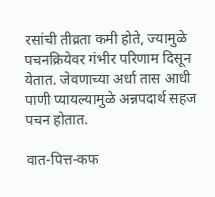रसांची तीव्रता कमी होते, ज्यामुळे पचनक्रियेवर गंभीर परिणाम दिसून येतात. जेवणाच्या अर्धा तास आधी पाणी प्यायल्यामुळे अन्नपदार्थ सहज पचन होतात.

वात-पित्त-कफ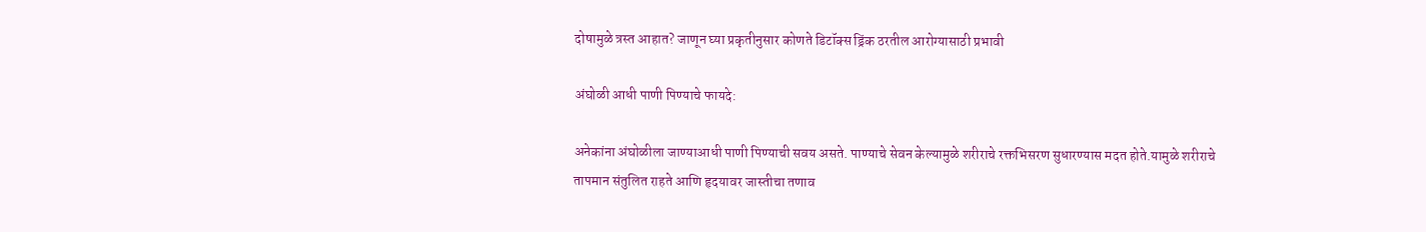दोषामुळे त्रस्त आहात? जाणून घ्या प्रकृतीनुसार कोणते डिटॉक्स ड्रिंक ठरतील आरोग्यासाठी प्रभावी

अंघोळी आधी पाणी पिण्याचे फायदे:

अनेकांना अंघोळीला जाण्याआधी पाणी पिण्याची सवय असते. पाण्याचे सेवन केल्यामुळे शरीराचे रक्तभिसरण सुधारण्यास मदत होते.यामुळे शरीराचे तापमान संतुलित राहते आणि हृदयावर जास्तीचा तणाव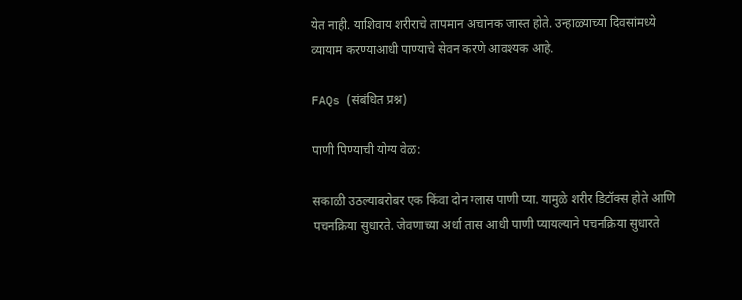येत नाही. याशिवाय शरीराचे तापमान अचानक जास्त होते. उन्हाळ्याच्या दिवसांमध्ये व्यायाम करण्याआधी पाण्याचे सेवन करणे आवश्यक आहे.

FAQs (संबंधित प्रश्न)

पाणी पिण्याची योग्य वेळ:

सकाळी उठल्याबरोबर एक किंवा दोन ग्लास पाणी प्या. यामुळे शरीर डिटॉक्स होते आणि पचनक्रिया सुधारते. जेवणाच्या अर्धा तास आधी पाणी प्यायल्याने पचनक्रिया सुधारते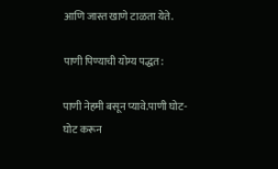आणि जास्त खाणे टाळता येते.

पाणी पिण्याची योग्य पद्धत:

पाणी नेहमी बसून प्यावे.पाणी घोट-घोट करून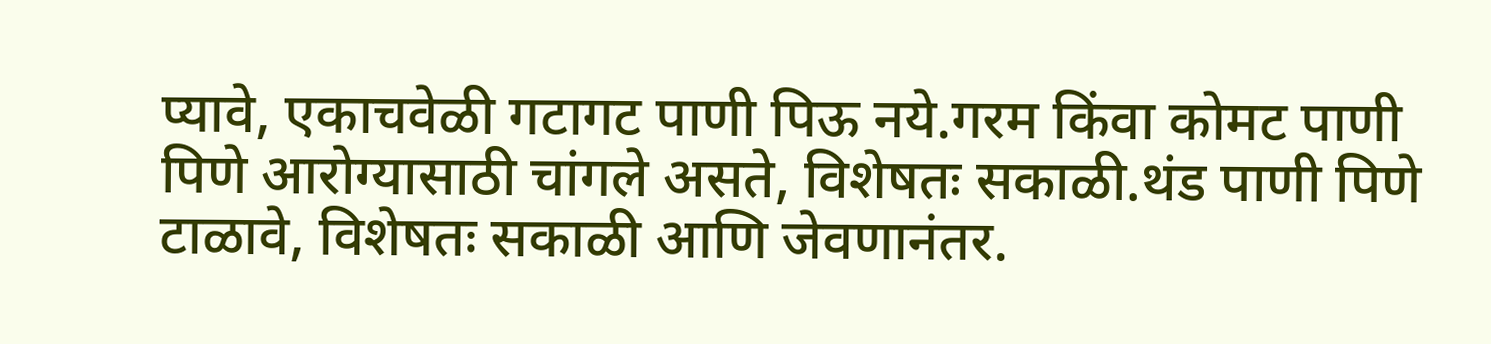प्यावे, एकाचवेळी गटागट पाणी पिऊ नये.गरम किंवा कोमट पाणी पिणे आरोग्यासाठी चांगले असते, विशेषतः सकाळी.थंड पाणी पिणे टाळावे, विशेषतः सकाळी आणि जेवणानंतर.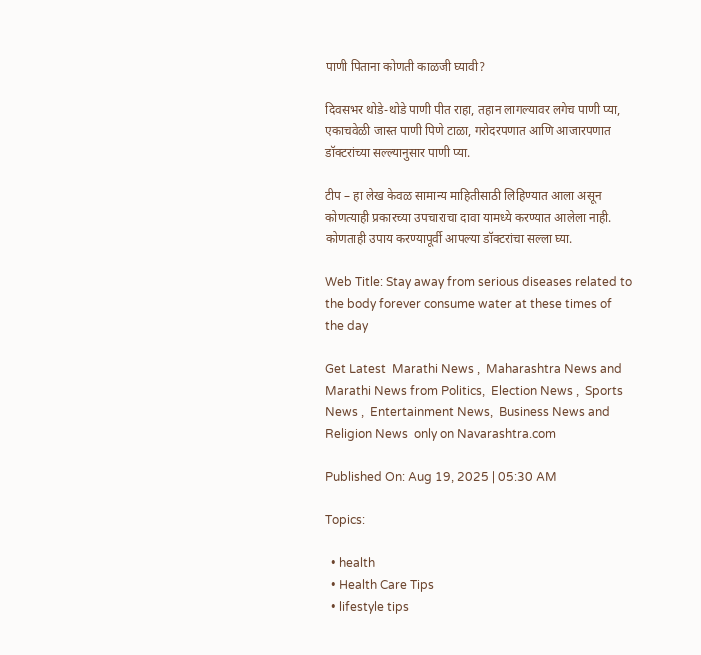पाणी पिताना कोणती काळजी घ्यावी?

दिवसभर थोडे-थोडे पाणी पीत राहा, तहान लागल्यावर लगेच पाणी प्या, एकाचवेळी जास्त पाणी पिणे टाळा, गरोदरपणात आणि आजारपणात डॉक्टरांच्या सल्ल्यानुसार पाणी प्या.

टीप – हा लेख केवळ सामान्य माहितीसाठी लिहिण्यात आला असून कोणत्याही प्रकारच्या उपचाराचा दावा यामध्ये करण्यात आलेला नाही. कोणताही उपाय करण्यापूर्वी आपल्या डॉक्टरांचा सल्ला घ्या.

Web Title: Stay away from serious diseases related to the body forever consume water at these times of the day

Get Latest  Marathi News ,  Maharashtra News and  Marathi News from Politics,  Election News ,  Sports News ,  Entertainment News,  Business News and   Religion News  only on Navarashtra.com

Published On: Aug 19, 2025 | 05:30 AM

Topics:

  • health
  • Health Care Tips
  • lifestyle tips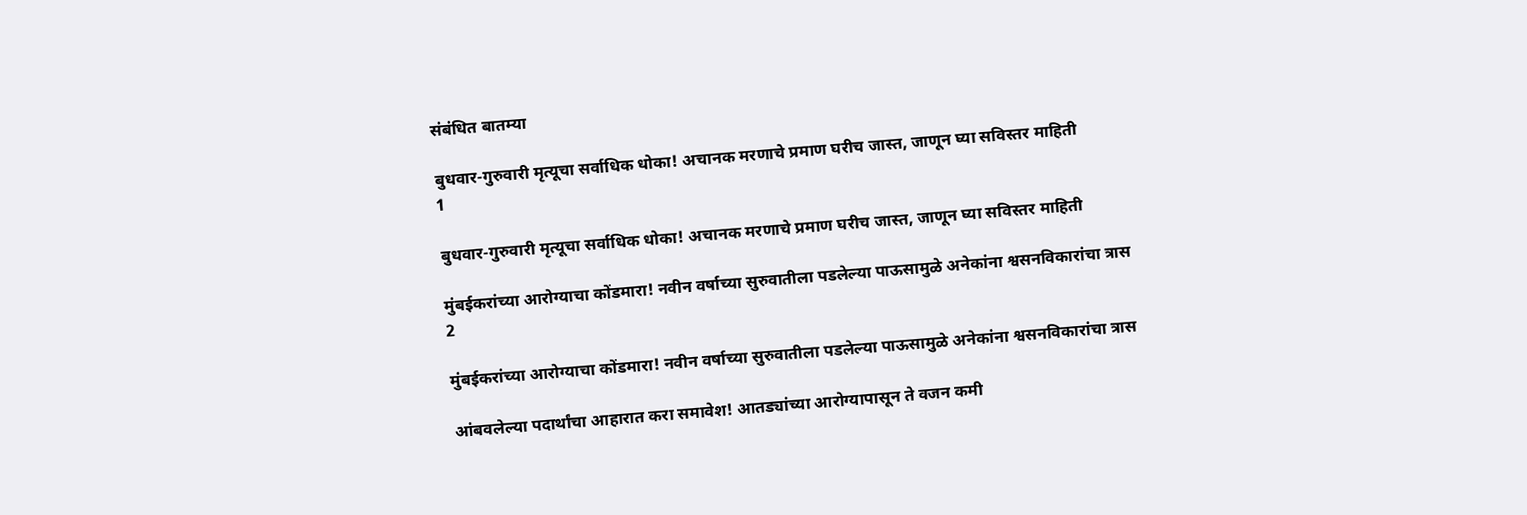संबंधित बातम्या

बुधवार-गुरुवारी मृत्यूचा सर्वाधिक धोका! अचानक मरणाचे प्रमाण घरीच जास्त, जाणून घ्या सविस्तर माहिती
1

बुधवार-गुरुवारी मृत्यूचा सर्वाधिक धोका! अचानक मरणाचे प्रमाण घरीच जास्त, जाणून घ्या सविस्तर माहिती

मुंबईकरांच्या आरोग्याचा कोंडमारा! नवीन वर्षाच्या सुरुवातीला पडलेल्या पाऊसामुळे अनेकांना श्वसनविकारांचा त्रास
2

मुंबईकरांच्या आरोग्याचा कोंडमारा! नवीन वर्षाच्या सुरुवातीला पडलेल्या पाऊसामुळे अनेकांना श्वसनविकारांचा त्रास

आंबवलेल्या पदार्थांचा आहारात करा समावेश! आतड्यांच्या आरोग्यापासून ते वजन कमी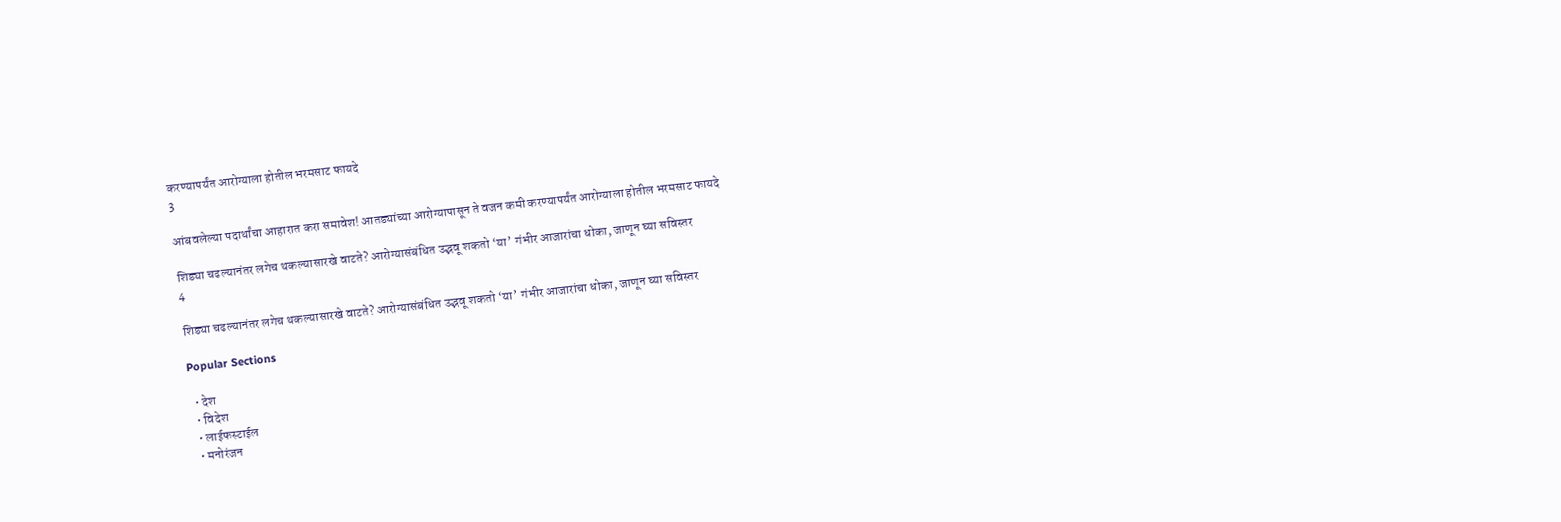करण्यापर्यंत आरोग्याला होतील भरमसाट फायदे
3

आंबवलेल्या पदार्थांचा आहारात करा समावेश! आतड्यांच्या आरोग्यापासून ते वजन कमी करण्यापर्यंत आरोग्याला होतील भरमसाट फायदे

शिड्या चढल्यानंतर लगेच थकल्यासारखे वाटते? आरोग्यासंबंधित उद्भवू शकतो ‘या’ गंभीर आजारांचा धोका, जाणून घ्या सविस्तर
4

शिड्या चढल्यानंतर लगेच थकल्यासारखे वाटते? आरोग्यासंबंधित उद्भवू शकतो ‘या’ गंभीर आजारांचा धोका, जाणून घ्या सविस्तर

Popular Sections

  • देश
  • विदेश
  • लाईफस्टाईल
  • मनोरंजन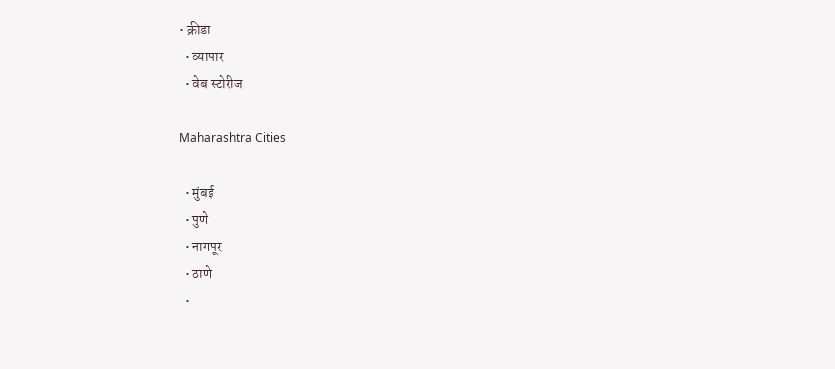• क्रीडा
  • व्यापार
  • वेब स्टोरीज

Maharashtra Cities

  • मुंबई
  • पुणे
  • नागपूर
  • ठाणे
  •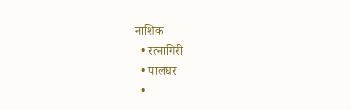नाशिक
  • रत्नागिरी
  • पालघर
  •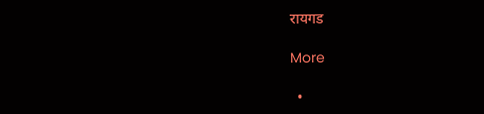रायगड

More

  •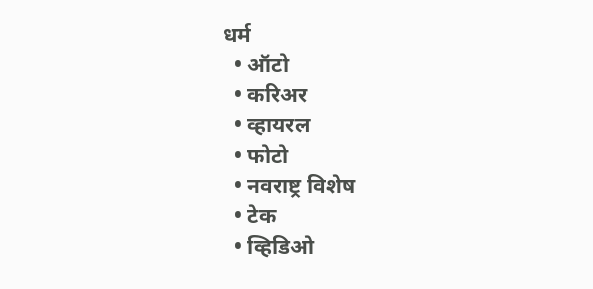धर्म
  • ऑटो
  • करिअर
  • व्हायरल
  • फोटो
  • नवराष्ट्र विशेष
  • टेक
  • व्हिडिओ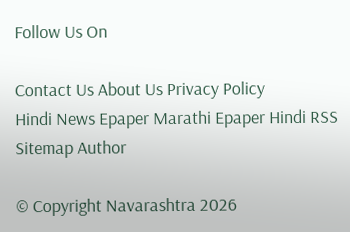Follow Us On

Contact Us About Us Privacy Policy
Hindi News Epaper Marathi Epaper Hindi RSS Sitemap Author

© Copyright Navarashtra 2026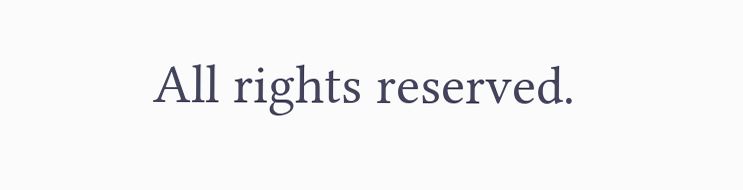All rights reserved.